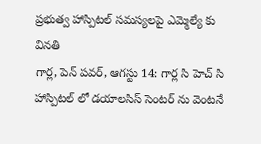ప్రభుత్వ హాస్పిటల్ సమస్యలపై ఎమ్మెల్యే కు వినతి
గార్ల, పెన్ పవర్, ఆగస్టు 14: గార్ల సి హెచ్ సి హాస్పిటల్ లో డయాలసిస్ సెంటర్ ను వెంటనే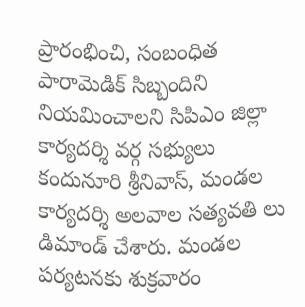ప్రారంభించి, సంబంధిత పారామెడిక్ సిబ్బందిని నియమించాలని సిపిఎం జిల్లా కార్యదర్శి వర్గ సభ్యులు కందునూరి శ్రీనివాస్, మండల కార్యదర్శి అలవాల సత్యవతి లు డిమాండ్ చేశారు. మండల పర్యటనకు శుక్రవారం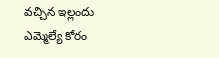వచ్చిన ఇల్లందు ఎమ్మెల్యే కోరం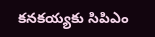కనకయ్యకు సిపిఎం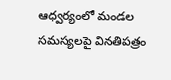ఆధ్వర్యంలో మండల సమస్యలపై వినతిపత్రం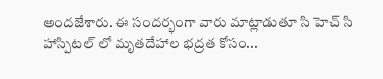అందజేశారు. ఈ సందర్భంగా వారు మాట్లాడుతూ సి హెచ్ సి హాస్పిటల్ లో మృతదేహాల భద్రత కోసం...